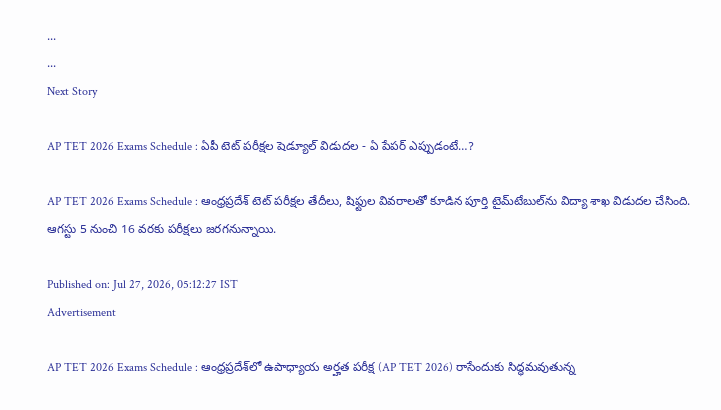...
...
Next Story

AP TET 2026 Exams Schedule : ఏపీ టెట్ పరీక్షల షెడ్యూల్ విడుదల - ఏ పేపర్ ఎప్పుడంటే…?

AP TET 2026 Exams Schedule : ఆంధ్రప్రదేశ్‌ టెట్ పరీక్షల తేదీలు, షిఫ్టుల వివరాలతో కూడిన పూర్తి టైమ్‌టేబుల్‌ను విద్యా శాఖ విడుదల చేసింది. ఆగస్టు 5 నుంచి 16 వరకు పరీక్షలు జరగనున్నాయి.

Published on: Jul 27, 2026, 05:12:27 IST
Advertisement

AP TET 2026 Exams Schedule : ఆంధ్రప్రదేశ్‌లో ఉపాధ్యాయ అర్హత పరీక్ష (AP TET 2026) రాసేందుకు సిద్ధమవుతున్న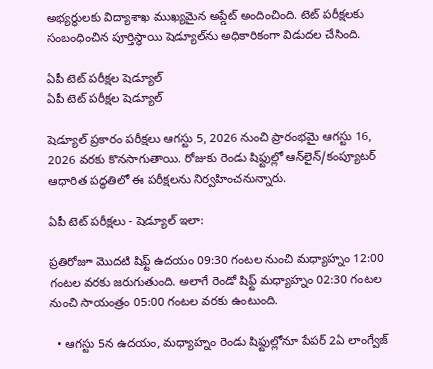అభ్యర్థులకు విద్యాశాఖ ముఖ్యమైన అప్డేట్ అందించింది. టెట్ పరీక్షలకు సంబంధించిన పూర్తిస్థాయి షెడ్యూల్‌ను అధికారికంగా విడుదల చేసింది.

ఏపీ టెట్ పరీక్షల షెడ్యూల్
ఏపీ టెట్ పరీక్షల షెడ్యూల్

షెడ్యూల్ ప్రకారం పరీక్షలు ఆగస్టు 5, 2026 నుంచి ప్రారంభమై ఆగస్టు 16, 2026 వరకు కొనసాగుతాయి. రోజుకు రెండు షిఫ్టుల్లో ఆన్‌లైన్/కంప్యూటర్ ఆధారిత పద్ధతిలో ఈ పరీక్షలను నిర్వహించనున్నారు.

ఏపీ టెట్ పరీక్షలు - షెడ్యూల్ ఇలా:

ప్రతిరోజూ మొదటి షిఫ్ట్ ఉదయం 09:30 గంటల నుంచి మధ్యాహ్నం 12:00 గంటల వరకు జరుగుతుంది. అలాగే రెండో షిఫ్ట్ మధ్యాహ్నం 02:30 గంటల నుంచి సాయంత్రం 05:00 గంటల వరకు ఉంటుంది.

  • ఆగస్టు 5న ఉదయం, మధ్యాహ్నం రెండు షిఫ్టుల్లోనూ పేపర్ 2ఏ లాంగ్వేజ్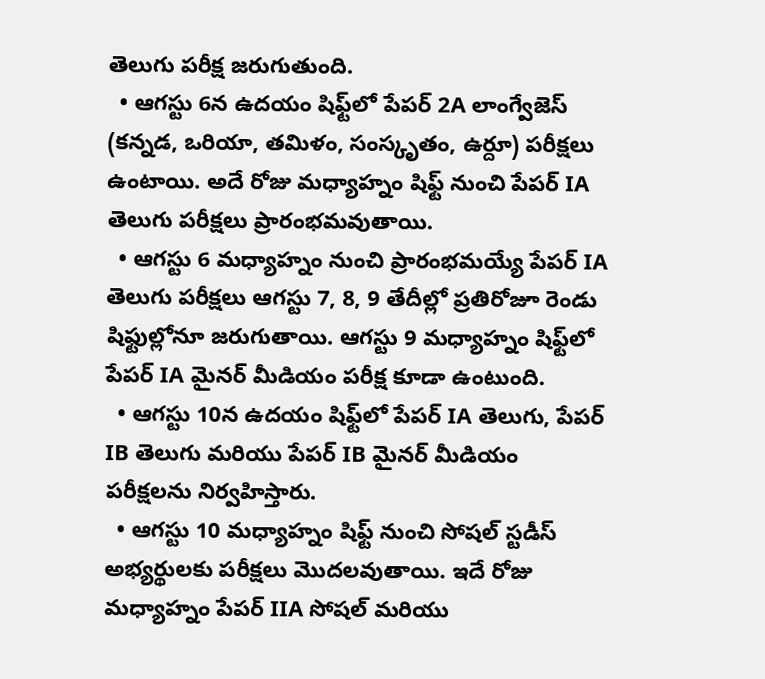తెలుగు పరీక్ష జరుగుతుంది.
  • ఆగస్టు 6న ఉదయం షిఫ్ట్‌లో పేపర్ 2A లాంగ్వేజెస్ (కన్నడ, ఒరియా, తమిళం, సంస్కృతం, ఉర్దూ) పరీక్షలు ఉంటాయి. అదే రోజు మధ్యాహ్నం షిఫ్ట్ నుంచి పేపర్ IA తెలుగు పరీక్షలు ప్రారంభమవుతాయి.
  • ఆగస్టు 6 మధ్యాహ్నం నుంచి ప్రారంభమయ్యే పేపర్ IA తెలుగు పరీక్షలు ఆగస్టు 7, 8, 9 తేదీల్లో ప్రతిరోజూ రెండు షిఫ్టుల్లోనూ జరుగుతాయి. ఆగస్టు 9 మధ్యాహ్నం షిఫ్ట్‌లో పేపర్ IA మైనర్ మీడియం పరీక్ష కూడా ఉంటుంది.
  • ఆగస్టు 10న ఉదయం షిఫ్ట్‌లో పేపర్ IA తెలుగు, పేపర్ IB తెలుగు మరియు పేపర్ IB మైనర్ మీడియం పరీక్షలను నిర్వహిస్తారు.
  • ఆగస్టు 10 మధ్యాహ్నం షిఫ్ట్ నుంచి సోషల్ స్టడీస్ అభ్యర్థులకు పరీక్షలు మొదలవుతాయి. ఇదే రోజు మధ్యాహ్నం పేపర్ IIA సోషల్ మరియు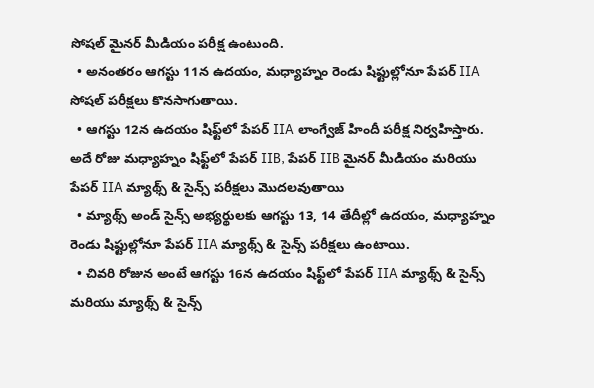సోషల్ మైనర్ మీడియం పరీక్ష ఉంటుంది.
  • అనంతరం ఆగస్టు 11న ఉదయం, మధ్యాహ్నం రెండు షిఫ్టుల్లోనూ పేపర్ IIA సోషల్ పరీక్షలు కొనసాగుతాయి.
  • ఆగస్టు 12న ఉదయం షిఫ్ట్‌లో పేపర్ IIA లాంగ్వేజ్ హిందీ పరీక్ష నిర్వహిస్తారు. అదే రోజు మధ్యాహ్నం షిఫ్ట్‌లో పేపర్ IIB, పేపర్ IIB మైనర్ మీడియం మరియు పేపర్ IIA మ్యాథ్స్ & సైన్స్ పరీక్షలు మొదలవుతాయి
  • మ్యాథ్స్ అండ్ సైన్స్ అభ్యర్థులకు ఆగస్టు 13, 14 తేదీల్లో ఉదయం, మధ్యాహ్నం రెండు షిఫ్టుల్లోనూ పేపర్ IIA మ్యాథ్స్ & సైన్స్ పరీక్షలు ఉంటాయి.
  • చివరి రోజున అంటే ఆగస్టు 16న ఉదయం షిఫ్ట్‌లో పేపర్ IIA మ్యాథ్స్ & సైన్స్ మరియు మ్యాథ్స్ & సైన్స్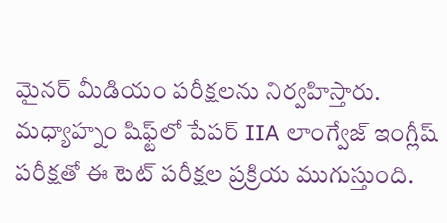మైనర్ మీడియం పరీక్షలను నిర్వహిస్తారు. మధ్యాహ్నం షిఫ్ట్‌లో పేపర్ IIA లాంగ్వేజ్ ఇంగ్లీష్ పరీక్షతో ఈ టెట్ పరీక్షల ప్రక్రియ ముగుస్తుంది.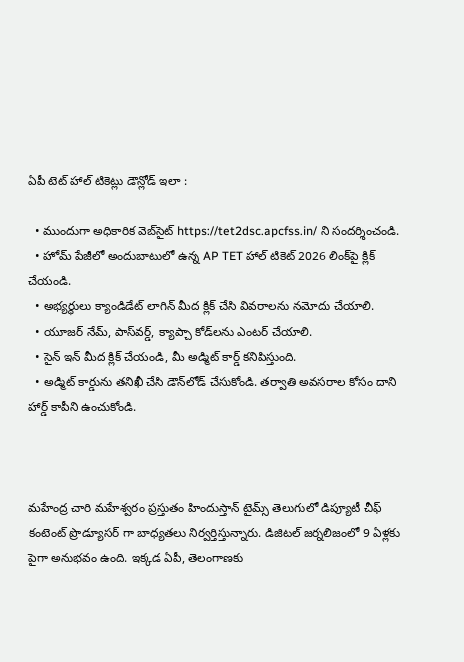ఏపీ టెట్ హాల్ టికెట్లు డౌన్లోడ్ ఇలా :

  • ముందుగా అధికారిక వెబ్‌సైట్ https://tet2dsc.apcfss.in/ ని సందర్శించండి.
  • హోమ్ పేజీలో అందుబాటులో ఉన్న AP TET హాల్ టికెట్ 2026 లింక్‌పై క్లిక్ చేయండి.
  • అభ్యర్థులు క్యాండిడేట్ లాగిన్‌ మీద క్లిక్ చేసి వివరాలను నమోదు చేయాలి.
  • యూజర్ నేమ్, పాస్‌వర్డ్, క్యాప్చా కోడ్‌లను ఎంటర్ చేయాలి.
  • సైన్ ఇన్ మీద క్లిక్ చేయండి, మీ అడ్మిట్ కార్డ్ కనిపిస్తుంది.
  • అడ్మిట్ కార్డును తనిఖీ చేసి డౌన్‌లోడ్ చేసుకోండి. తర్వాతి అవసరాల కోసం దాని హార్డ్ కాపీని ఉంచుకోండి.



మహేంద్ర చారి మహేశ్వరం ప్రస్తుతం హిందుస్తాన్ టైమ్స్ తెలుగులో డిప్యూటీ చీఫ్ కంటెంట్ ప్రొడ్యూసర్ గా బాధ్యతలు నిర్వర్తిస్తున్నారు. డిజిటల్ జర్నలిజంలో 9 ఏళ్లకు పైగా అనుభవం ఉంది. ఇక్కడ ఏపీ, తెలంగాణకు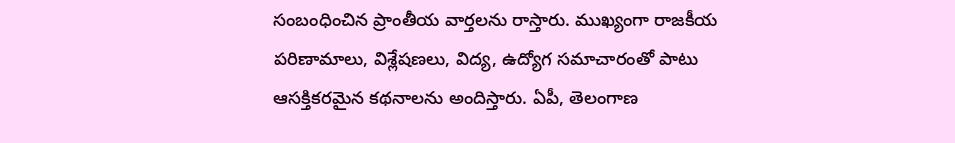సంబంధించిన ప్రాంతీయ వార్తలను రాస్తారు. ముఖ్యంగా రాజకీయ పరిణామాలు, విశ్లేషణలు, విద్య, ఉద్యోగ సమాచారంతో పాటు ఆసక్తికరమైన కథనాలను అందిస్తారు. ఏపీ, తెలంగాణ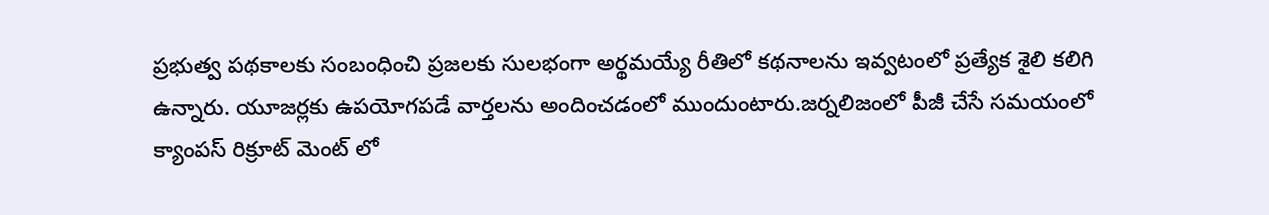ప్రభుత్వ పథకాలకు సంబంధించి ప్రజలకు సులభంగా అర్థమయ్యే రీతిలో కథనాలను ఇవ్వటంలో ప్రత్యేక శైలి కలిగి ఉన్నారు. యూజర్లకు ఉపయోగపడే వార్తలను అందించడంలో ముందుంటారు.జర్నలిజంలో పీజీ చేసే సమయంలో క్యాంపస్ రిక్రూట్ మెంట్ లో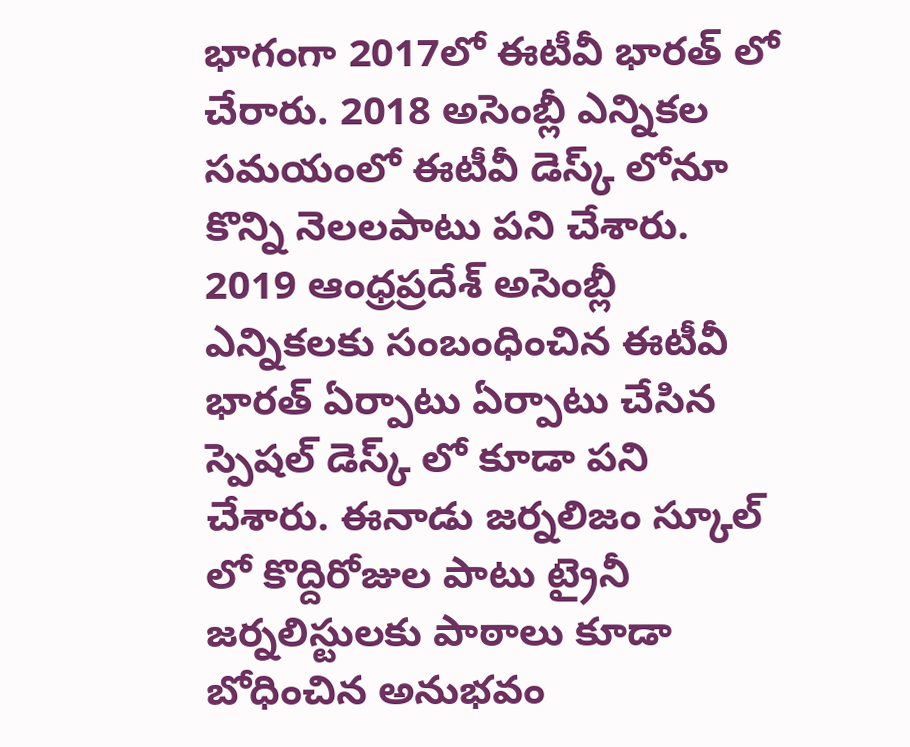భాగంగా 2017లో ఈటీవీ భారత్ లో చేరారు. 2018 అసెంబ్లీ ఎన్నికల సమయంలో ఈటీవీ డెస్క్ లోనూ కొన్ని నెలలపాటు పని చేశారు. 2019 ఆంధ్రప్రదేశ్ అసెంబ్లీ ఎన్నికలకు సంబంధించిన ఈటీవీ భారత్ ఏర్పాటు ఏర్పాటు చేసిన స్పెషల్ డెస్క్ లో కూడా పని చేశారు. ఈనాడు జర్నలిజం స్కూల్ లో కొద్దిరోజుల పాటు ట్రైనీ జర్నలిస్టులకు పాఠాలు కూడా బోధించిన అనుభవం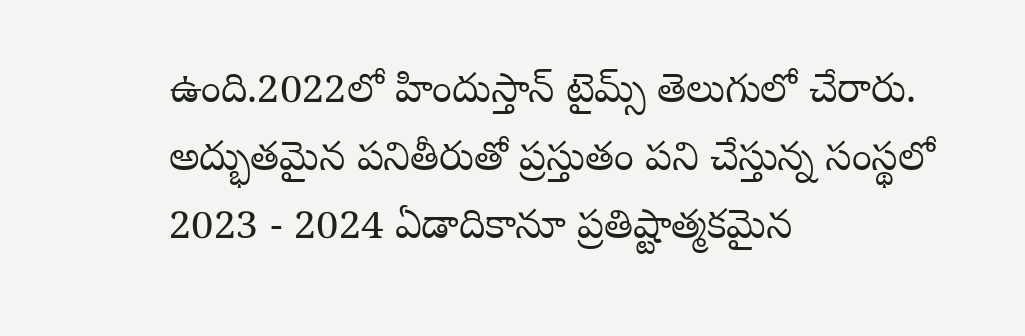ఉంది.2022లో హిందుస్తాన్ టైమ్స్ తెలుగులో చేరారు. అద్భుతమైన పనితీరుతో ప్రస్తుతం పని చేస్తున్న సంస్థలో 2023 - 2024 ఏడాదికానూ ప్రతిష్టాత్మకమైన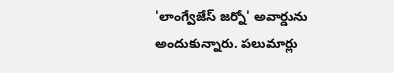'లాంగ్వేజేస్ జర్నో' అవార్డును అందుకున్నారు. పలుమార్లు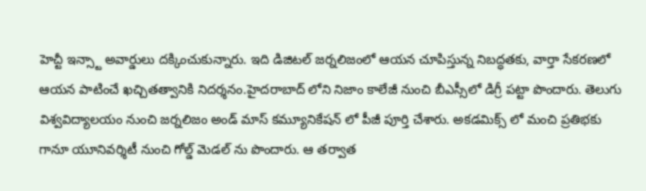హెచ్టీ ఇన్స్టా అవార్డులు దక్కించుకున్నారు. ఇది డిజిటల్ జర్నలిజంలో ఆయన చూపిస్తున్న నిబద్ధతకు, వార్తా సేకరణలో ఆయన పాటించే ఖచ్చితత్వానికి నిదర్శనం.హైదరాబాద్ లోని నిజాం కాలేజీ నుంచి బీఎస్సీలో డిగ్రీ పట్టా పొందారు. తెలుగు విశ్వవిద్యాలయం నుంచి జర్నలిజం అండ్ మాస్ కమ్యూనికేషన్ లో పీజీ పూర్తి చేశారు. అకడమిక్స్ లో మంచి ప్రతిభకు గానూ యూనివర్శిటీ నుంచి గోల్డ్ మెడల్ ను పొందారు. ఆ తర్వాత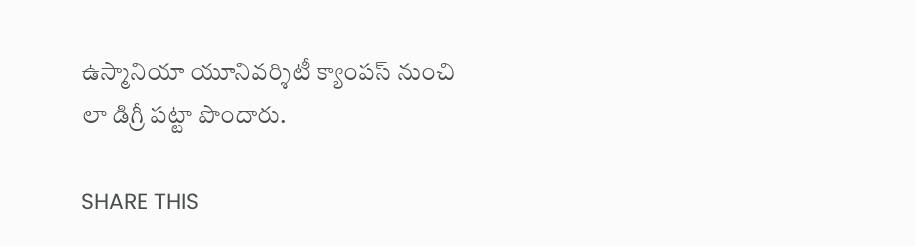ఉస్మానియా యూనివర్శిటీ క్యాంపస్ నుంచి లా డిగ్రీ పట్టా పొందారు.

SHARE THIS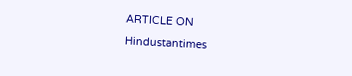ARTICLE ON
Hindustantimes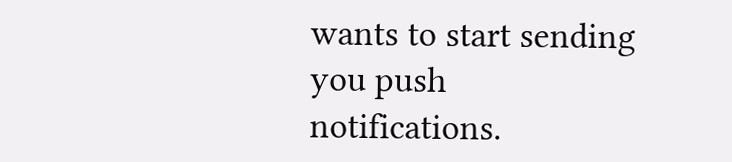wants to start sending you push notifications.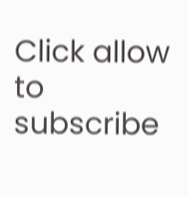Click allow to subscribe